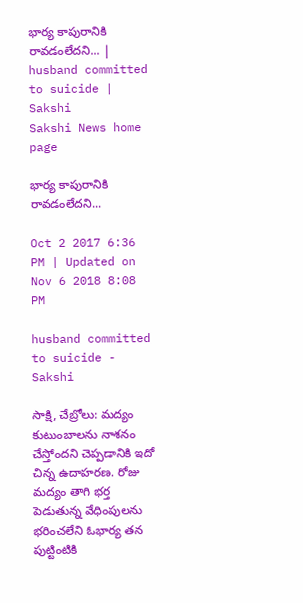భార్య కాపురానికి రావడంలేదని... | husband committed to suicide | Sakshi
Sakshi News home page

భార్య కాపురానికి రావడంలేదని...

Oct 2 2017 6:36 PM | Updated on Nov 6 2018 8:08 PM

husband committed to suicide - Sakshi

సాక్షి, చేబ్రోలు: మద్యం కుటుంబాలను నాశనం చేస్తోందని చెప్పడానికి ఇదో చిన్న ఉదాహరణ. రోజు మద్యం తాగి భర్త పెడుతున్న వేధింపులను భరించలేని ఓభార్య తన పుట్టింటికి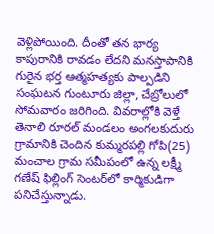వెళ్లిపోయింది. దీంతో తన భార్య కాపురానికి రావడం లేదని మనస్తాపానికి గురైన భర్త ఆత్మహత్యకు పాల్పడిని సంఘటన గుంటూరు జిల్లా, చేబ్రోలులో సోమవారం జరిగింది. వివరాల్లోకి వెళ్తే తెనాలి రూరల్‌ మండలం అంగలకుదురు గ్రామానికి చెందిన కుమ్మరపల్లి గోపి(25) మంచాల గ్రామ సమీపంలో ఉన్న లక్ష్మీ గణేష్‌ ఫిల్లింగ్‌ సెంటర్‌లో కార్మికుడిగా పనిచేస్తున్నాడు.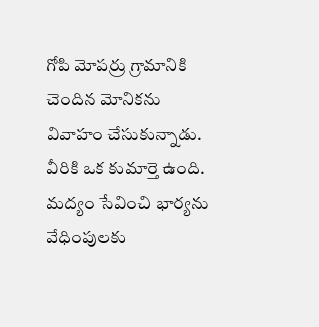గోపి మోపర్రు గ్రామానికి చెందిన మోనికను వివాహం చేసుకున్నాడు. వీరికి ఒక కుమార్తె ఉంది. మద్యం సేవించి భార్యను వేధింపులకు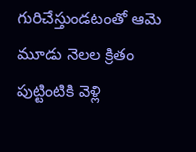గురిచేస్తుండటంతో ఆమె మూడు నెలల క్రితం పుట్టింటికి వెళ్లి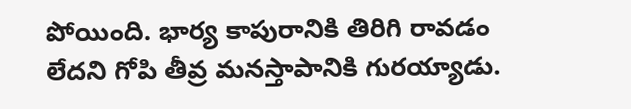పోయింది. భార్య కాపురానికి తిరిగి రావడం లేదని గోపి తీవ్ర మనస్తాపానికి గురయ్యాడు.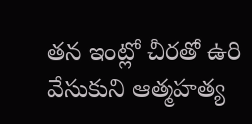తన ఇంట్లో చీరతో ఉరి వేసుకుని ఆత్మహత్య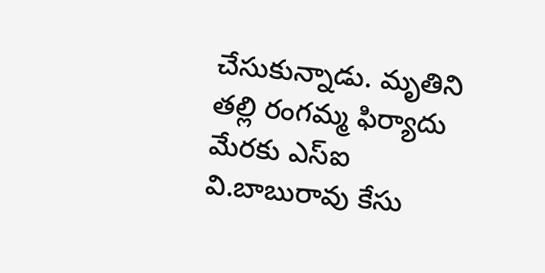చేసుకున్నాడు. మృతిని తల్లి రంగమ్మ ఫిర్యాదు మేరకు ఎస్‌ఐ వి.బాబురావు కేసు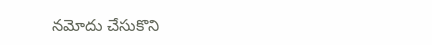నమోదు చేసుకొని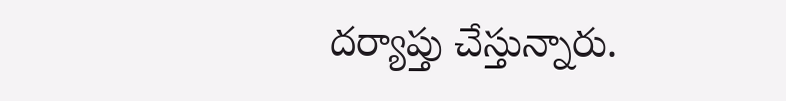దర్యాప్తు చేస్తున్నారు.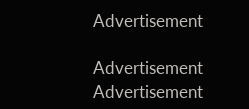Advertisement

Advertisement
Advertisement